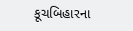કૂચબિહારના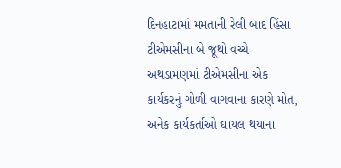દિનહાટામાં મમતાની રેલી બાદ હિંસા
ટીએમસીના બે જૂથો વચ્ચે અથડામણમાં ટીએમસીના એક કાર્યકરનું ગોળી વાગવાના કારણે મોત, અનેક કાર્યકર્તાઓ ઘાયલ થયાના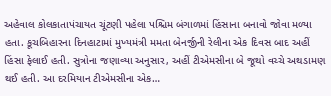અહેવાલ કોલકાતાપંચાયત ચૂંટણી પહેલા પશ્ચિમ બંગાળમાં હિંસાના બનાવો જોવા મળ્યા હતા. કૂચબિહારના દિનહાટામાં મુખ્યમંત્રી મમતા બેનર્જીની રેલીના એક દિવસ બાદ અહીં હિંસા ફેલાઈ હતી. સુત્રોના જણાવ્યા અનુસાર, અહીં ટીએમસીના બે જૂથો વચ્ચે અથડામણ થઈ હતી. આ દરમિયાન ટીએમસીના એક…